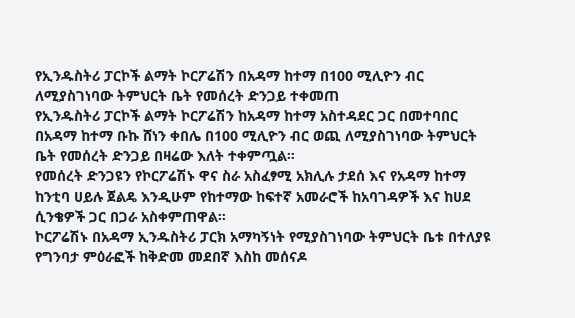የኢንዱስትሪ ፓርኮች ልማት ኮርፖሬሽን በአዳማ ከተማ በ100 ሚሊዮን ብር ለሚያስገነባው ትምህርት ቤት የመሰረት ድንጋይ ተቀመጠ
የኢንዱስትሪ ፓርኮች ልማት ኮርፖሬሽን ከአዳማ ከተማ አስተዳደር ጋር በመተባበር በአዳማ ከተማ ቡኩ ሸነን ቀበሌ በ100 ሚሊዮን ብር ወጪ ለሚያስገነባው ትምህርት ቤት የመሰረት ድንጋይ በዛሬው እለት ተቀምጧል።
የመሰረት ድንጋዩን የኮርፖሬሽኑ ዋና ስራ አስፈፃሚ አክሊሉ ታደሰ እና የአዳማ ከተማ ከንቲባ ሀይሉ ጀልዴ እንዲሁም የከተማው ከፍተኛ አመራሮች ከአባገዳዎች እና ከሀደ ሲንቄዎች ጋር በጋራ አስቀምጠዋል።
ኮርፖሬሽኑ በአዳማ ኢንዱስትሪ ፓርክ አማካኝነት የሚያስገነባው ትምህርት ቤቱ በተለያዩ የግንባታ ምዕራፎች ከቅድመ መደበኛ እስከ መሰናዶ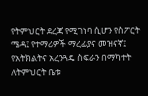የትምህርት ደረጃ የሚገነባ ሲሆን የስፖርት ሜዳ፤ የተማሪዎች ማረፊያና መዝናኛ፤ የአትክልትና አረንጓዴ ስፍራን በማካተት ለትምህርት ቤቱ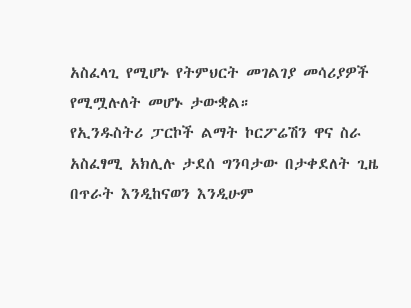አስፈላጊ የሚሆኑ የትምህርት መገልገያ መሳሪያዎች የሚሟሉለት መሆኑ ታውቋል።
የኢንዱስትሪ ፓርኮች ልማት ኮርፖሬሽን ዋና ስራ አስፈፃሚ አክሊሉ ታደሰ ግንባታው በታቀደለት ጊዜ በጥራት እንዲከናወን እንዲሁም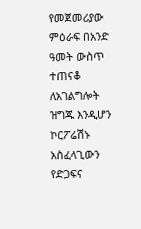የመጀመሪያው ምዕራፍ በአንድ ዓመት ውስጥ ተጠናቆ ለአገልግሎት ዝግጁ እንዲሆን ኮርፖሬሽኑ አስፈላጊውን የድጋፍና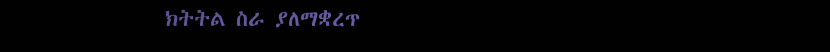ክትትል ስራ ያለማቋረጥ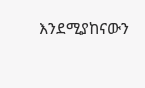እንደሚያከናውን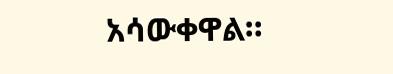አሳውቀዋል።